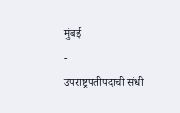मुंबई
-
उपराष्ट्रपतीपदाची संधी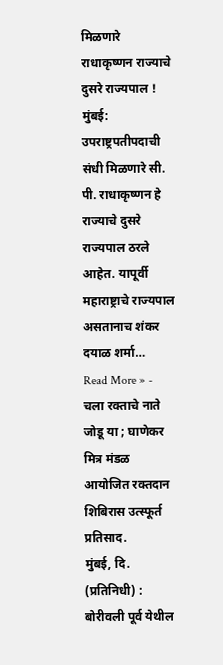मिळणारे राधाकृष्णन राज्याचे दुसरे राज्यपाल !
मुंबई: उपराष्ट्रपतीपदाची संधी मिळणारे सी. पी. राधाकृष्णन हे राज्याचे दुसरे राज्यपाल ठरले आहेत. यापूर्वी महाराष्ट्राचे राज्यपाल असतानाच शंकर दयाळ शर्मा…
Read More » -
चला रक्ताचे नाते जोडू या ; घाणेकर मित्र मंडळ आयोजित रक्तदान शिबिरास उत्स्फूर्त प्रतिसाद.
मुंबई, दि. (प्रतिनिधी) : बोरीवली पूर्व येथील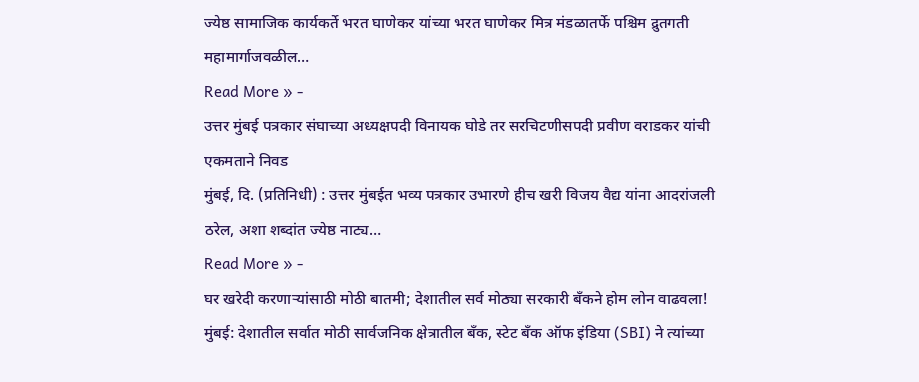ज्येष्ठ सामाजिक कार्यकर्ते भरत घाणेकर यांच्या भरत घाणेकर मित्र मंडळातर्फे पश्चिम द्रुतगती महामार्गाजवळील…
Read More » -
उत्तर मुंबई पत्रकार संघाच्या अध्यक्षपदी विनायक घोडे तर सरचिटणीसपदी प्रवीण वराडकर यांची एकमताने निवड
मुंबई, दि. (प्रतिनिधी) : उत्तर मुंबईत भव्य पत्रकार उभारणे हीच खरी विजय वैद्य यांना आदरांजली ठरेल, अशा शब्दांत ज्येष्ठ नाट्य…
Read More » -
घर खरेदी करणाऱ्यांसाठी मोठी बातमी; देशातील सर्व मोठ्या सरकारी बँकने होम लोन वाढवला!
मुंबई: देशातील सर्वात मोठी सार्वजनिक क्षेत्रातील बँक, स्टेट बँक ऑफ इंडिया (SBI) ने त्यांच्या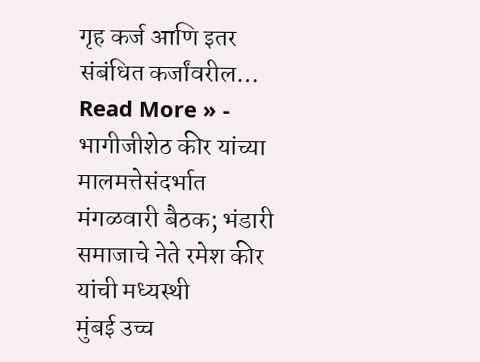गृह कर्ज आणि इतर संबंधित कर्जांवरील…
Read More » -
भागीजीशेठ कीर यांच्या मालमत्तेसंदर्भात मंगळवारी बैठक; भंडारी समाजाचे नेते रमेश कीर यांची मध्यस्थी
मुंबई उच्च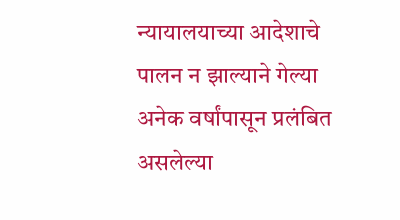न्यायालयाच्या आदेशाचे पालन न झाल्याने गेल्या अनेक वर्षांपासून प्रलंबित असलेल्या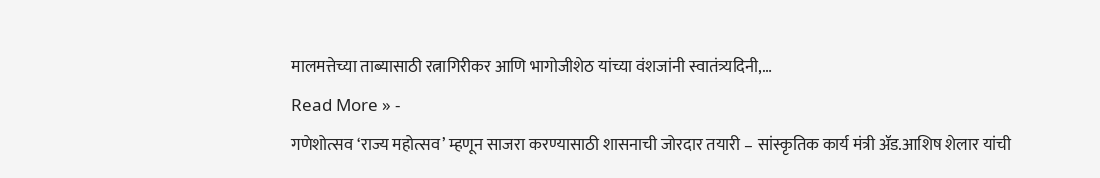मालमत्तेच्या ताब्यासाठी रत्नागिरीकर आणि भागोजीशेठ यांच्या वंशजांनी स्वातंत्र्यदिनी,…
Read More » -
गणेशोत्सव ‘राज्य महोत्सव’ म्हणून साजरा करण्यासाठी शासनाची जोरदार तयारी – सांस्कृतिक कार्य मंत्री ॲड.आशिष शेलार यांची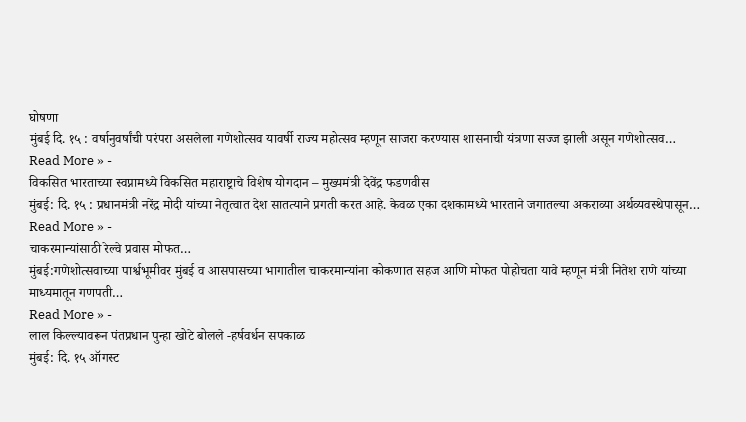घोषणा
मुंबई दि. १५ : वर्षानुवर्षांची परंपरा असलेला गणेशोत्सव यावर्षी राज्य महोत्सव म्हणून साजरा करण्यास शासनाची यंत्रणा सज्ज झाली असून गणेशोत्सव…
Read More » -
विकसित भारताच्या स्वप्नामध्ये विकसित महाराष्ट्राचे विशेष योगदान – मुख्यमंत्री देवेंद्र फडणवीस
मुंबई: दि. १५ : प्रधानमंत्री नरेंद्र मोदी यांच्या नेतृत्वात देश सातत्याने प्रगती करत आहे. केवळ एका दशकामध्ये भारताने जगातल्या अकराव्या अर्थव्यवस्थेपासून…
Read More » -
चाकरमान्यांसाठी रेल्वे प्रवास मोफत…
मुंबई:गणेशोत्सवाच्या पार्श्वभूमीवर मुंबई व आसपासच्या भागातील चाकरमान्यांना कोकणात सहज आणि मोफत पोहोचता यावे म्हणून मंत्री नितेश राणे यांच्या माध्यमातून गणपती…
Read More » -
लाल किल्ल्यावरून पंतप्रधान पुन्हा खोटे बोलले -हर्षवर्धन सपकाळ
मुंबई: दि. १५ ऑगस्ट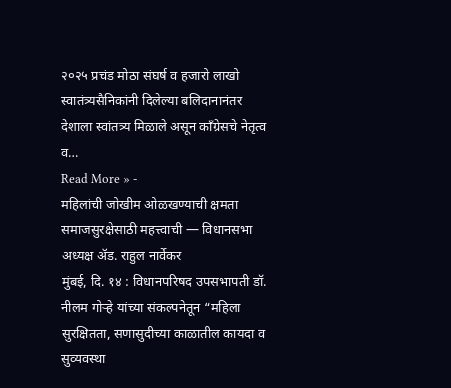२०२५ प्रचंड मोठा संघर्ष व हजारो लाखो स्वातंत्र्यसैनिकांनी दिलेल्या बलिदानानंतर देशाला स्वांतत्र्य मिळाले असून काँग्रेसचे नेतृत्व व…
Read More » -
महिलांची जोखीम ओळखण्याची क्षमता समाजसुरक्षेसाठी महत्त्वाची — विधानसभा अध्यक्ष ॲड. राहुल नार्वेकर
मुंबई, दि. १४ : विधानपरिषद उपसभापती डॉ. नीलम गोऱ्हे यांच्या संकल्पनेतून “महिला सुरक्षितता, सणासुदीच्या काळातील कायदा व सुव्यवस्था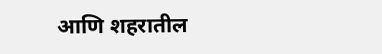आणि शहरातील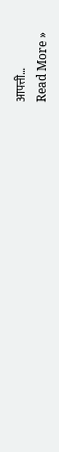आपत्ती…
Read More »